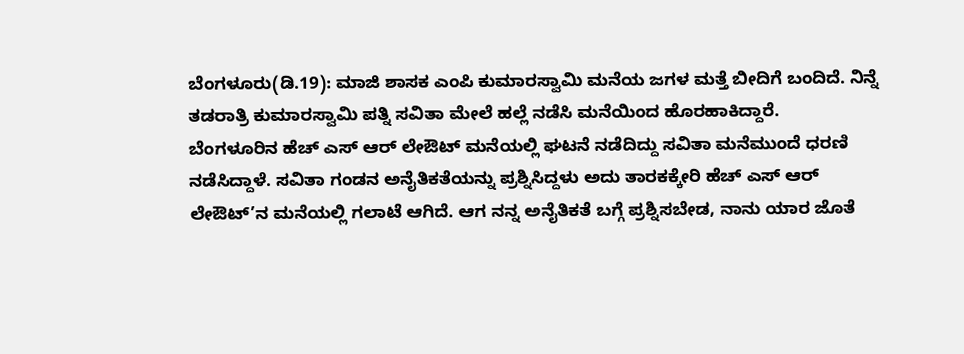ಬೆಂಗಳೂರು(ಡಿ.19): ಮಾಜಿ ಶಾಸಕ ಎಂಪಿ ಕುಮಾರಸ್ವಾಮಿ ಮನೆಯ ಜಗಳ ಮತ್ತೆ ಬೀದಿಗೆ ಬಂದಿದೆ. ನಿನ್ನೆ ತಡರಾತ್ರಿ ಕುಮಾರಸ್ವಾಮಿ ಪತ್ನಿ ಸವಿತಾ ಮೇಲೆ ಹಲ್ಲೆ ನಡೆಸಿ ಮನೆಯಿಂದ ಹೊರಹಾಕಿದ್ದಾರೆ.
ಬೆಂಗಳೂರಿನ ಹೆಚ್ ಎಸ್ ಆರ್ ಲೇಔಟ್ ಮನೆಯಲ್ಲಿ ಘಟನೆ ನಡೆದಿದ್ದು ಸವಿತಾ ಮನೆಮುಂದೆ ಧರಣಿ ನಡೆಸಿದ್ದಾಳೆ. ಸವಿತಾ ಗಂಡನ ಅನೈತಿಕತೆಯನ್ನು ಪ್ರಶ್ನಿಸಿದ್ದಳು ಅದು ತಾರಕಕ್ಕೇರಿ ಹೆಚ್ ಎಸ್ ಆರ್ ಲೇಔಟ್’ನ ಮನೆಯಲ್ಲಿ ಗಲಾಟೆ ಆಗಿದೆ. ಆಗ ನನ್ನ ಅನೈತಿಕತೆ ಬಗ್ಗೆ ಪ್ರಶ್ನಿಸಬೇಡ, ನಾನು ಯಾರ ಜೊತೆ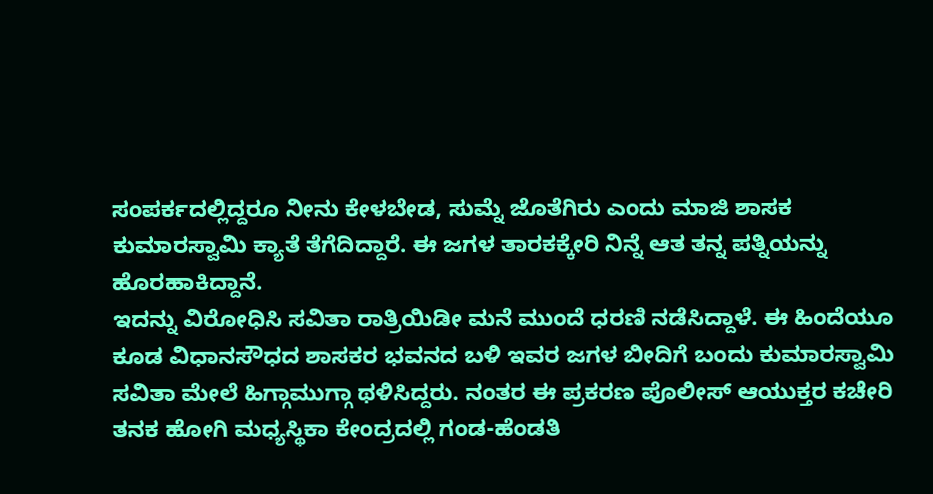ಸಂಪರ್ಕದಲ್ಲಿದ್ದರೂ ನೀನು ಕೇಳಬೇಡ, ಸುಮ್ನೆ ಜೊತೆಗಿರು ಎಂದು ಮಾಜಿ ಶಾಸಕ ಕುಮಾರಸ್ವಾಮಿ ಕ್ಯಾತೆ ತೆಗೆದಿದ್ದಾರೆ. ಈ ಜಗಳ ತಾರಕಕ್ಕೇರಿ ನಿನ್ನೆ ಆತ ತನ್ನ ಪತ್ನಿಯನ್ನು ಹೊರಹಾಕಿದ್ದಾನೆ.
ಇದನ್ನು ವಿರೋಧಿಸಿ ಸವಿತಾ ರಾತ್ರಿಯಿಡೀ ಮನೆ ಮುಂದೆ ಧರಣಿ ನಡೆಸಿದ್ದಾಳೆ. ಈ ಹಿಂದೆಯೂ ಕೂಡ ವಿಧಾನಸೌಧದ ಶಾಸಕರ ಭವನದ ಬಳಿ ಇವರ ಜಗಳ ಬೀದಿಗೆ ಬಂದು ಕುಮಾರಸ್ವಾಮಿ ಸವಿತಾ ಮೇಲೆ ಹಿಗ್ಗಾಮುಗ್ಗಾ ಥಳಿಸಿದ್ದರು. ನಂತರ ಈ ಪ್ರಕರಣ ಪೊಲೀಸ್ ಆಯುಕ್ತರ ಕಚೇರಿ ತನಕ ಹೋಗಿ ಮಧ್ಯಸ್ಥಿಕಾ ಕೇಂದ್ರದಲ್ಲಿ ಗಂಡ-ಹೆಂಡತಿ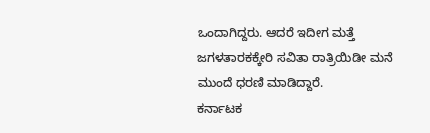ಒಂದಾಗಿದ್ದರು. ಆದರೆ ಇದೀಗ ಮತ್ತೆ ಜಗಳತಾರಕಕ್ಕೇರಿ ಸವಿತಾ ರಾತ್ರಿಯಿಡೀ ಮನೆ ಮುಂದೆ ಧರಣಿ ಮಾಡಿದ್ದಾರೆ.
ಕರ್ನಾಟಕ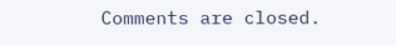Comments are closed.